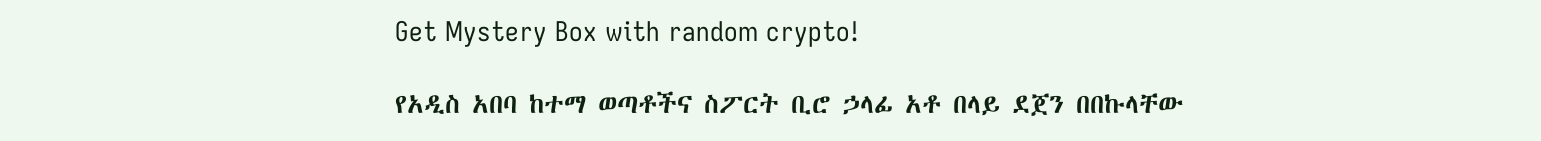Get Mystery Box with random crypto!

የአዲስ አበባ ከተማ ወጣቶችና ስፖርት ቢሮ ኃላፊ አቶ በላይ ደጀን በበኩላቸው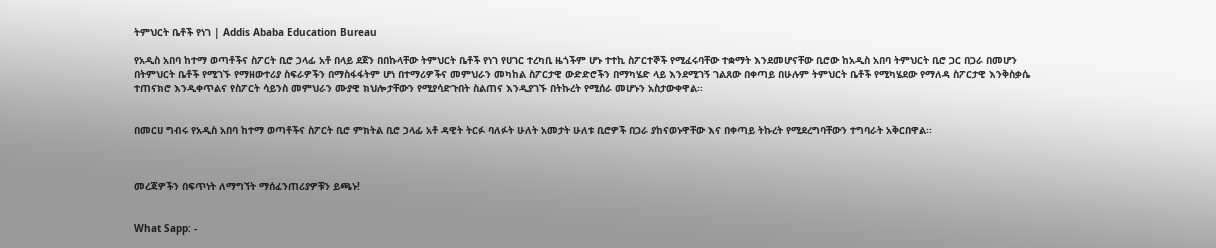ትምህርት ቤቶች የነገ | Addis Ababa Education Bureau

የአዲስ አበባ ከተማ ወጣቶችና ስፖርት ቢሮ ኃላፊ አቶ በላይ ደጀን በበኩላቸው ትምህርት ቤቶች የነገ የሀገር ተረካቢ ዜጎችም ሆኑ ተተኪ ስፖርተኞች የሚፈሩባቸው ተቋማት እንደመሆናቸው ቢሮው ከአዲስ አበባ ትምህርት ቢሮ ጋር በጋራ በመሆን በትምህርት ቤቶች የሚገኙ የማዘውተሪያ ስፍራዎችን በማስፋፋትም ሆነ በተማሪዎችና መምህራን መካከል ስፖርታዊ ውድድሮችን በማካሄድ ላይ እንደሚገኝ ገልጸው በቀጣይ በሁሉም ትምህርት ቤቶች የሚካሄደው የማለዳ ስፖርታዊ እንቅስቃሴ ተጠናክሮ እንዲቀጥልና የስፖርት ሳይንስ መምህራን ሙያዊ ክህሎታቸውን የሚያሳድጉበት ስልጠና እንዲያገኙ በትኩረት የሚሰራ መሆኑን አስታውቀዋል፡፡


በመርሀ ግብሩ የአዲስ አበባ ከተማ ወጣቶችና ስፖርት ቢሮ ምክትል ቢሮ ኃላፊ አቶ ዳዊት ትርፉ ባለፉት ሁለት አመታት ሁለቱ ቢሮዎች በጋራ ያከናወኑዋቸው እና በቀጣይ ትኩረት የሚደረግባቸውን ተግባራት አቅርበዋል፡፡



መረጃዎችን በፍጥነት ለማግኘት ማሰፈንጠሪያዎቹን ይጫኑ!


What Sapp: -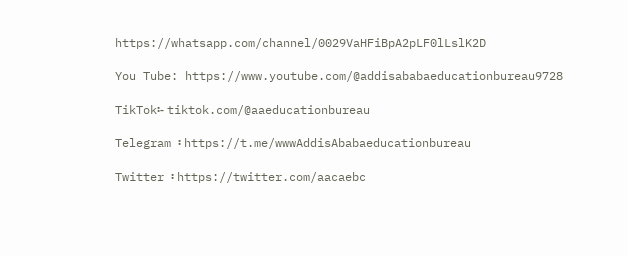https://whatsapp.com/channel/0029VaHFiBpA2pLF0lLslK2D

You Tube: https://www.youtube.com/@addisababaeducationbureau9728

TikTok፡- tiktok.com/@aaeducationbureau

Telegram ፡ https://t.me/wwwAddisAbabaeducationbureau

Twitter ፡ https://twitter.com/aacaebc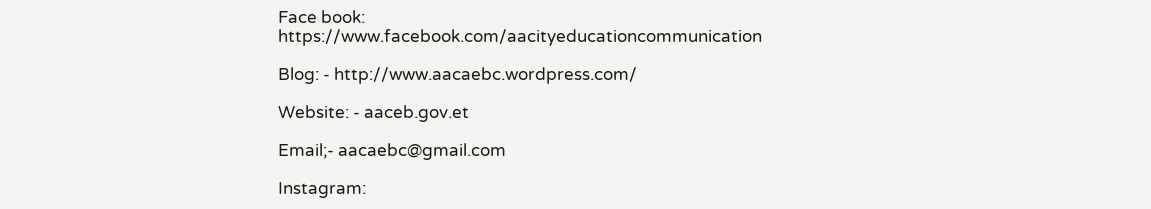Face book: https://www.facebook.com/aacityeducationcommunication

Blog: - http://www.aacaebc.wordpress.com/

Website: - aaceb.gov.et

Email;- aacaebc@gmail.com

Instagram: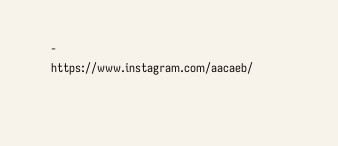- https://www.instagram.com/aacaeb/